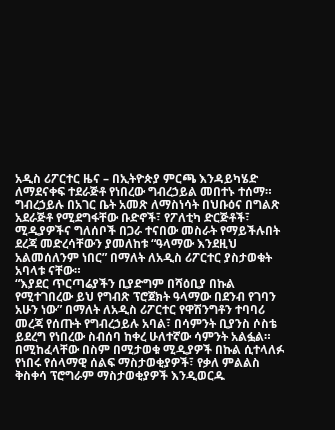አዲስ ሪፖርተር ዜና – በኢትዮጵያ ምርጫ እንዳይካሄድ ለማደናቀፍ ተደራጅቶ የነበረው ግብረኃይል መበተኑ ተሰማ። ግብረኃይሉ በአገር ቤት አመጽ ለማስነሳት በህቡዕና በግልጽ አደራጅቶ የሚደግፋቸው ቡድኖች፣ የፖለቲካ ድርጅቶች፣ ሚዲያዎችና ግለሰቦች በጋራ ተናበው መስራት የማይችሉበት ደረጃ መድረሳቸውን ያመለከቱ “ዓላማው እንደዚህ አልመሰለንም ነበር” በማለት ለአዲስ ሪፖርተር ያስታወቁት አባላቱ ናቸው።
“እያደር ጥርጣሬያችን ቢያድግም በሻዕቢያ በኩል የሚተገበረው ይህ የግብጽ ፕሮጀክት ዓላማው በደንብ የገባን አሁን ነው” በማለት ለአዲስ ሪፖርተር የዋሽንግቶን ተባባሪ መረጃ የሰጡት የግብረኃይሉ አባል፣ በሳምንት ቢያንስ ሶስቴ ይደረግ የነበረው ስብሰባ ከቀረ ሁለተኛው ሳምንት አልፏል። በሚከፈላቸው በስም በሚታወቁ ሚዲያዎች በኩል ሲተላለፉ የነበሩ የሰላማዊ ሰልፍ ማስታወቂያዎች፣ የቃለ ምልልስ ቅስቀሳ ፕሮግራም ማስታወቂያዎች እንዲወርዱ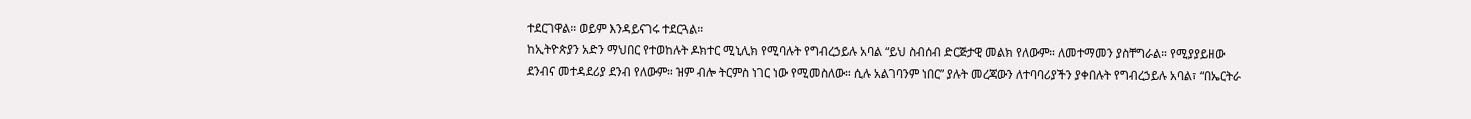ተደርገዋል። ወይም እንዳይናገሩ ተደርጓል።
ከኢትዮጵያን አድን ማህበር የተወከሉት ዶክተር ሚኒሊክ የሚባሉት የግብረኃይሉ አባል “ይህ ስብሰብ ድርጅታዊ መልክ የለውም። ለመተማመን ያስቸግራል። የሚያያይዘው ደንብና መተዳደሪያ ደንብ የለውም። ዝም ብሎ ትርምስ ነገር ነው የሚመስለው። ሲሉ አልገባንም ነበር” ያሉት መረጃውን ለተባባሪያችን ያቀበሉት የግብረኃይሉ አባል፣ “በኤርትራ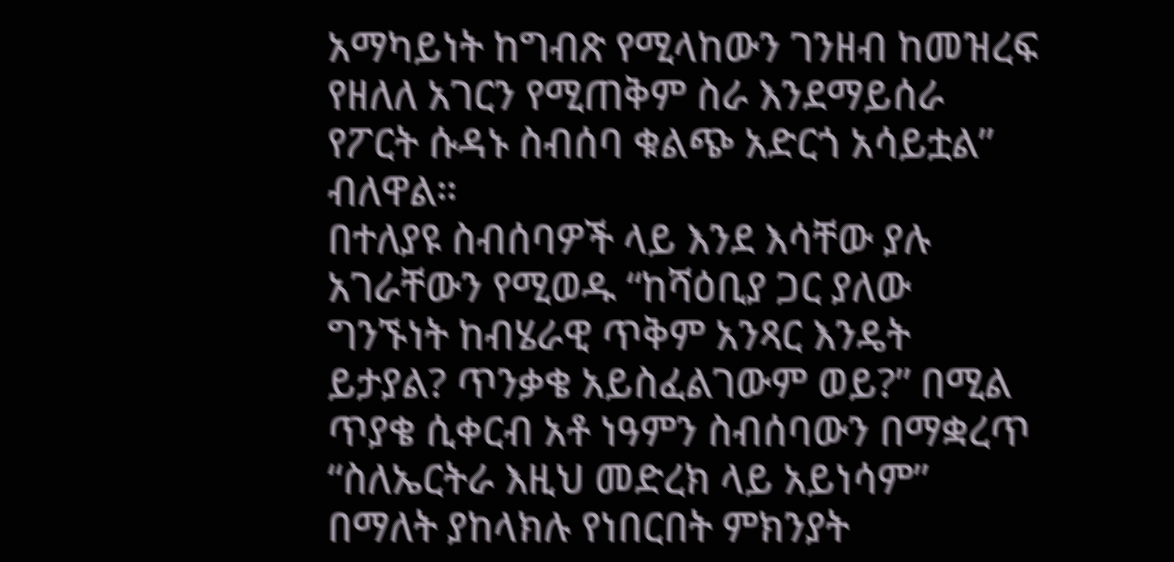አማካይነት ከግብጽ የሚላከውን ገንዘብ ከመዝረፍ የዘለለ አገርን የሚጠቅም ስራ እንደማይሰራ የፖርት ሱዳኑ ስብሰባ ቁልጭ አድርጎ አሳይቷል” ብለዋል።
በተለያዩ ስብሰባዎች ላይ እንደ እሳቸው ያሉ አገራቸውን የሚወዱ “ከሻዕቢያ ጋር ያለው ግንኙነት ከብሄራዊ ጥቅም አንጻር እንዴት ይታያል? ጥንቃቄ አይስፈልገውም ወይ?” በሚል ጥያቄ ሲቀርብ አቶ ነዓምን ስብሰባውን በማቋረጥ “ስለኤርትራ እዚህ መድረክ ላይ አይነሳም” በማለት ያከላክሉ የነበርበት ምክንያት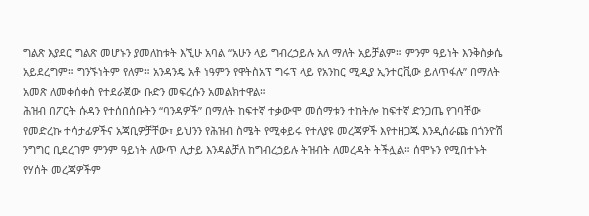ግልጽ እያደር ግልጽ መሆኑን ያመለከቱት እኚሁ አባል “አሁን ላይ ግብረኃይሉ አለ ማለት አይቻልም። ምንም ዓይነት እንቅስቃሴ አይደረግም። ግንኙነትም የለም። አንዳንዴ አቶ ነዓምን የዋትስአፕ ግሩፕ ላይ የአንከር ሚዲያ ኢንተርቪው ይለጥፋሉ” በማለት አመጽ ለመቀሰቀስ የተደራጀው ቡድን መፍረሱን አመልክተዋል።
ሕዝብ በፖርት ሱዳን የተሰበሰቡትን “ባንዳዎች” በማለት ከፍተኛ ተቃውሞ መሰማቱን ተከትሎ ከፍተኛ ድንጋጤ የገባቸው የመድረኩ ተሳታፊዎችና አጃቢዎቻቸው፣ ይህንን የሕዝብ ስሜት የሚቀይሩ የተለያዩ መረጃዎች እየተዘጋጁ እንዲሰራጩ በጎንዮሽ ንግግር ቢደረገም ምንም ዓይነት ለውጥ ሊታይ እንዳልቻለ ከግብረኃይሉ ትዝብት ለመረዳት ትችሏል። ሰሞኑን የሚበተኑት የሃሰት መረጃዎችም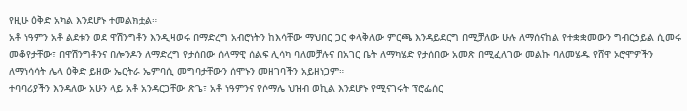የዚሁ ዕቅድ አካል እንደሆኑ ተመልክቷል።
አቶ ነዓምን አቶ ልደቱን ወደ ዋሽንግቶን እንዲዛወሩ በማድረግ አብሮነትን ከእሳቸው ማህበር ጋር ቀላቅለው ምርጫ እንዳይደርግ በሚቻለው ሁሉ ለማሰናከል የተቋቋመውን ግብርኃይል ሲመሩ መቆየታቸው፣ በዋሽንግቶንና በሎንዶን ለማድረግ የታሰበው ሰላማዊ ሰልፍ ሊሳካ ባለመቻሉና በአገር ቤት ለማካሄድ የታሰበው አመጽ በሚፈለገው መልኩ ባለመሄዱ የሸዋ ኦሮሞዎችን ለማነሳሳት ሌላ ዕቅድ ይዘው ኤርትራ ኤምባሲ መግባታቸውን ሰሞኑን መዘገባችን አይዘነጋም።
ተባባሪያችን እንዳለው አሁን ላይ አቶ አንዳርጋቸው ጽጌ፣ አቶ ነዓምንና የሶማሌ ህዝብ ወኪል እንደሆኑ የሚናገሩት ፕሮፌሰር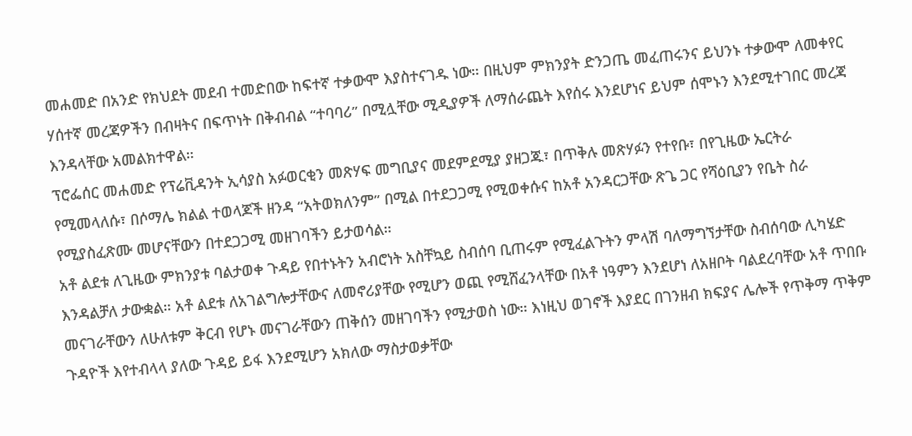መሐመድ በአንድ የክህደት መደብ ተመድበው ከፍተኛ ተቃውሞ እያስተናገዱ ነው። በዚህም ምክንያት ድንጋጤ መፈጠሩንና ይህንኑ ተቃውሞ ለመቀየር ሃሰተኛ መረጃዎችን በብዛትና በፍጥነት በቅብብል “ተባባሪ” በሚሏቸው ሚዲያዎች ለማሰራጨት እየሰሩ እንደሆነና ይህም ሰሞኑን እንደሚተገበር መረጃ እንዳላቸው አመልክተዋል።
ፕሮፌሰር መሐመድ የፕሬቪዳንት ኢሳያስ አፉወርቂን መጽሃፍ መግቢያና መደምደሚያ ያዘጋጁ፣ በጥቅሉ መጽሃፉን የተየቡ፣ በየጊዜው ኤርትራ የሚመላለሱ፣ በሶማሌ ክልል ተወላጆች ዘንዳ “አትወክለንም” በሚል በተደጋጋሚ የሚወቀሱና ከአቶ አንዳርጋቸው ጽጌ ጋር የሻዕቢያን የቤት ስራ የሚያስፈጽሙ መሆናቸውን በተደጋጋሚ መዘገባችን ይታወሳል።
አቶ ልደቱ ለጊዜው ምክንያቱ ባልታወቀ ጉዳይ የበተኑትን አብሮነት አስቸኳይ ስብሰባ ቢጠሩም የሚፈልጉትን ምላሽ ባለማግኘታቸው ስብሰባው ሊካሄድ እንዳልቻለ ታውቋል። አቶ ልደቱ ለአገልግሎታቸውና ለመኖሪያቸው የሚሆን ወጪ የሚሸፈንላቸው በአቶ ነዓምን እንደሆነ ለአዘቦት ባልደረባቸው አቶ ጥበቡ መናገራቸውን ለሁለቱም ቅርብ የሆኑ መናገራቸውን ጠቅሰን መዘገባችን የሚታወስ ነው። እነዚህ ወገኖች እያደር በገንዘብ ክፍያና ሌሎች የጥቅማ ጥቅም ጉዳዮች እየተብላላ ያለው ጉዳይ ይፋ እንደሚሆን አክለው ማስታወቃቸው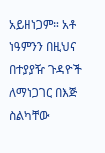አይዘነጋም። አቶ ነዓምንን በዚህና በተያያዥ ጉዳዮች ለማነጋገር በእጅ ስልካቸው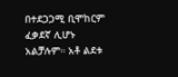በተደጋጋሚ ቢሞከርም ፈቃደኛ ሊሆኑ አልቻሉም። አቶ ልደቱ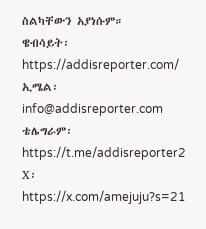ስልካቸውን አያነሱም።
ዌብሳይት፡ https://addisreporter.com/
ኢሜል፡ info@addisreporter.com
ቴሌግራም፡ https://t.me/addisreporter2
X፡ https://x.com/amejuju?s=21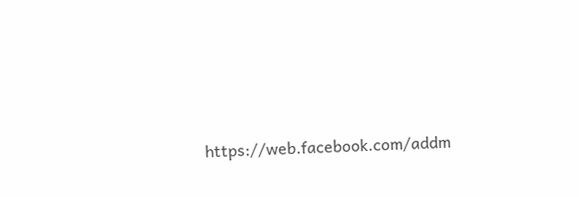https://web.facebook.com/addm